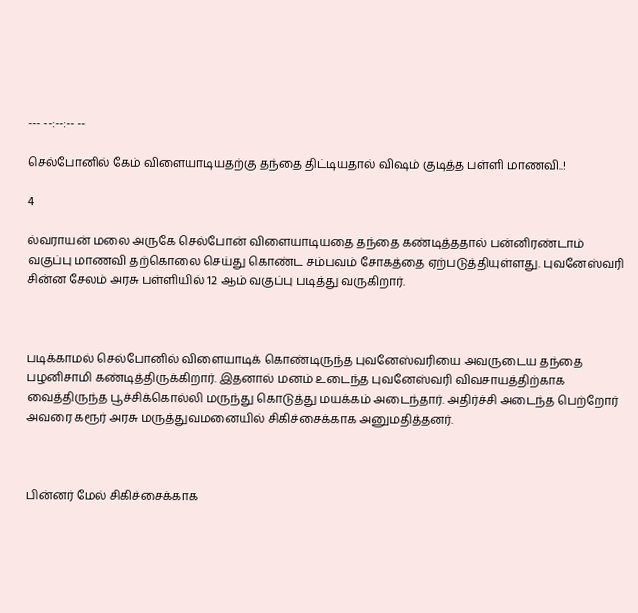--- --:--:-- --

செல்போனில் கேம் விளையாடியதற்கு தந்தை திட்டியதால் விஷம் குடித்த பள்ளி மாணவி..!

4

ல்வராயன் மலை அருகே செல்போன் விளையாடியதை தந்தை கண்டித்ததால் பன்னிரண்டாம் வகுப்பு மாணவி தற்கொலை செய்து கொண்ட சம்பவம் சோகத்தை ஏற்படுத்தியுள்ளது. புவனேஸ்வரி சின்ன சேலம் அரசு பள்ளியில் 12 ஆம் வகுப்பு படித்து வருகிறார்.



படிக்காமல் செல்போனில் விளையாடிக் கொண்டிருந்த புவனேஸ்வரியை அவருடைய தந்தை பழனிசாமி கண்டித்திருக்கிறார். இதனால் மனம் உடைந்த புவனேஸ்வரி விவசாயத்திற்காக வைத்திருந்த பூச்சிக்கொல்லி மருந்து கொடுத்து மயக்கம் அடைந்தார். அதிர்ச்சி அடைந்த பெற்றோர் அவரை கரூர் அரசு மருத்துவமனையில் சிகிச்சைக்காக அனுமதித்தனர்.



பின்னர் மேல் சிகிச்சைக்காக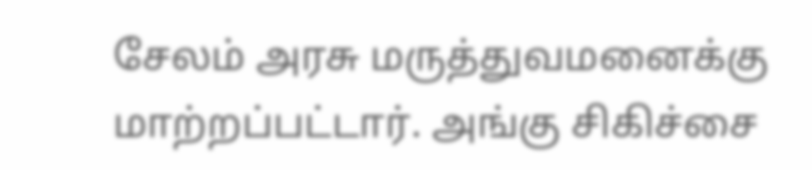சேலம் அரசு மருத்துவமனைக்கு மாற்றப்பட்டார். அங்கு சிகிச்சை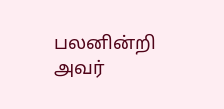பலனின்றி அவர்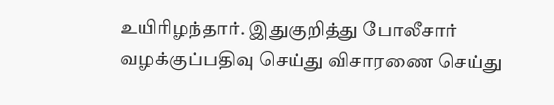உயிரிழந்தார். இதுகுறித்து போலீசார் வழக்குப்பதிவு செய்து விசாரணை செய்து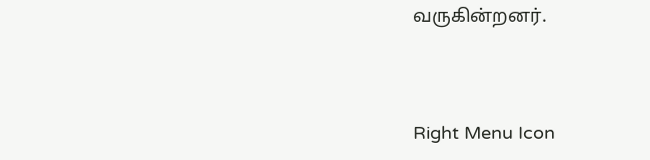வருகின்றனர்.



Right Menu Icon